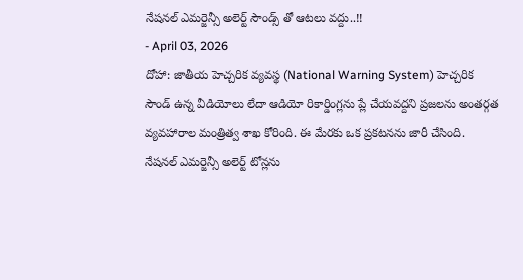నేషనల్ ఎమర్జెన్సీ అలెర్ట్ సౌండ్స్ తో ఆటలు వద్దు..!!
- April 03, 2026
దోహా: జాతీయ హెచ్చరిక వ్యవస్థ (National Warning System) హెచ్చరిక సౌండ్ ఉన్న వీడియోలు లేదా ఆడియో రికార్డింగ్లను ప్లే చేయవద్దని ప్రజలను అంతర్గత వ్యవహారాల మంత్రిత్వ శాఖ కోరింది. ఈ మేరకు ఒక ప్రకటనను జారీ చేసింది.
నేషనల్ ఎమర్జెన్సీ అలెర్ట్ టోన్లను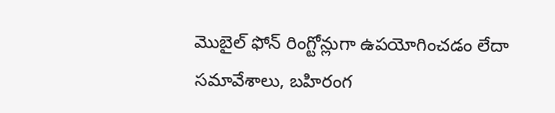మొబైల్ ఫోన్ రింగ్టోన్లుగా ఉపయోగించడం లేదా సమావేశాలు, బహిరంగ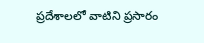ప్రదేశాలలో వాటిని ప్రసారం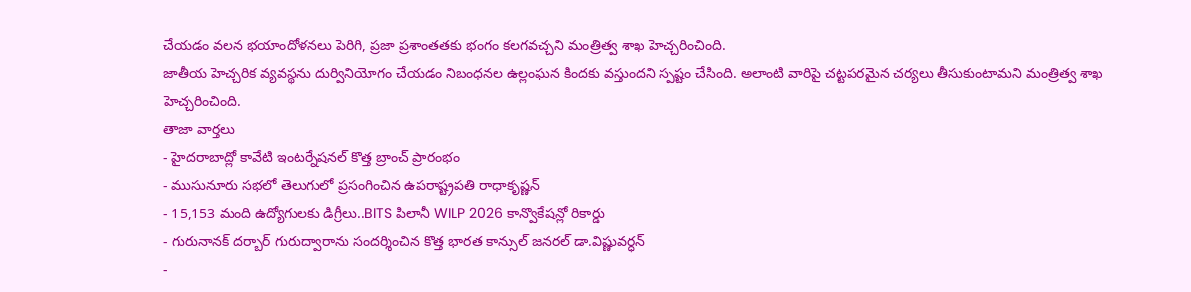చేయడం వలన భయాందోళనలు పెరిగి, ప్రజా ప్రశాంతతకు భంగం కలగవచ్చని మంత్రిత్వ శాఖ హెచ్చరించింది.
జాతీయ హెచ్చరిక వ్యవస్థను దుర్వినియోగం చేయడం నిబంధనల ఉల్లంఘన కిందకు వస్తుందని స్పష్టం చేసింది. అలాంటి వారిపై చట్టపరమైన చర్యలు తీసుకుంటామని మంత్రిత్వ శాఖ హెచ్చరించింది.
తాజా వార్తలు
- హైదరాబాద్లో కావేటి ఇంటర్నేషనల్ కొత్త బ్రాంచ్ ప్రారంభం
- ముసునూరు సభలో తెలుగులో ప్రసంగించిన ఉపరాష్ట్రపతి రాధాకృష్ణన్
- 15,153 మంది ఉద్యోగులకు డిగ్రీలు..BITS పిలానీ WILP 2026 కాన్వొకేషన్లో రికార్డు
- గురునానక్ దర్బార్ గురుద్వారాను సందర్శించిన కొత్త భారత కాన్సుల్ జనరల్ డా.విష్ణువర్ధన్
-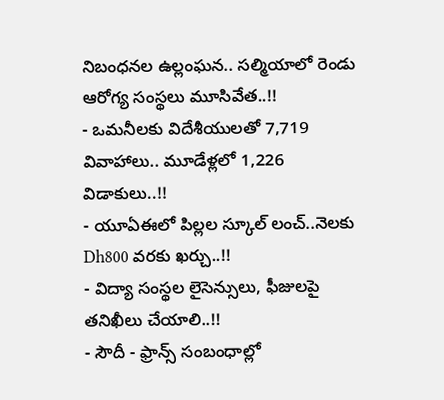నిబంధనల ఉల్లంఘన.. సల్మియాలో రెండు ఆరోగ్య సంస్థలు మూసివేత..!!
- ఒమనీలకు విదేశీయులతో 7,719 వివాహాలు.. మూడేళ్లలో 1,226 విడాకులు..!!
- యూఏఈలో పిల్లల స్కూల్ లంచ్..నెలకు Dh800 వరకు ఖర్చు..!!
- విద్యా సంస్థల లైసెన్సులు, ఫీజులపై తనిఖీలు చేయాలి..!!
- సౌదీ - ఫ్రాన్స్ సంబంధాల్లో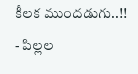కీలక ముందడుగు..!!
- పిల్లల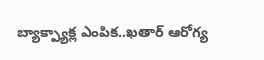బ్యాక్ప్యాక్ల ఎంపిక..ఖతార్ ఆరోగ్య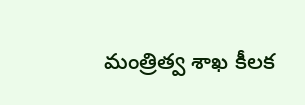మంత్రిత్వ శాఖ కీలక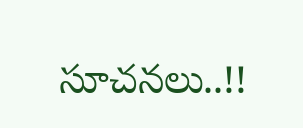సూచనలు..!!